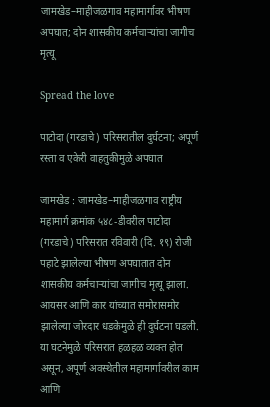जामखेड–माहीजळगाव महामार्गावर भीषण अपघात; दोन शासकीय कर्मचाऱ्यांचा जागीच मृत्यू

Spread the love

पाटोदा (गरडाचे) परिसरातील दुर्घटना; अपूर्ण रस्ता व एकेरी वाहतुकीमुळे अपघात

जामखेड : जामखेड–माहीजळगाव राष्ट्रीय महामार्ग क्रमांक ५४८-डीवरील पाटोदा (गरडाचे) परिसरात रविवारी (दि. १९) रोजी पहाटे झालेल्या भीषण अपघातात दोन शासकीय कर्मचाऱ्यांचा जागीच मृत्यू झाला. आयसर आणि कार यांच्यात समोरासमोर झालेल्या जोरदार धडकेमुळे ही दुर्घटना घडली. या घटनेमुळे परिसरात हळहळ व्यक्त होत असून, अपूर्ण अवस्थेतील महामार्गावरील काम आणि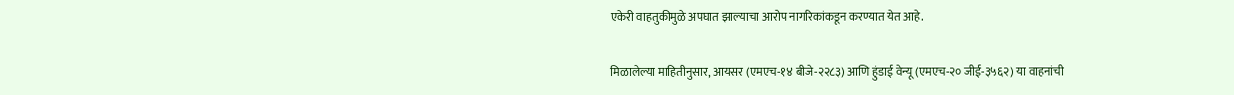एकेरी वाहतुकीमुळे अपघात झाल्याचा आरोप नागरिकांकडून करण्यात येत आहे.

मिळालेल्या माहितीनुसार, आयसर (एमएच-१४ बीजे-२२८३) आणि हुंडाई वेन्यू (एमएच-२० जीई-३५६२) या वाहनांची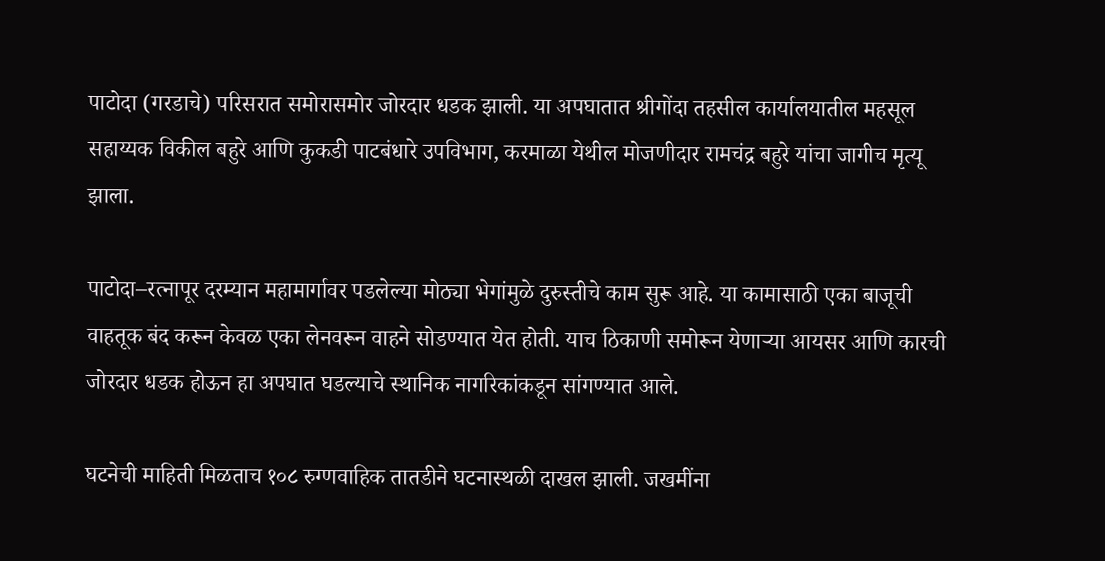पाटोदा (गरडाचे) परिसरात समोरासमोर जोरदार धडक झाली. या अपघातात श्रीगोंदा तहसील कार्यालयातील महसूल सहाय्यक विकील बहुरे आणि कुकडी पाटबंधारे उपविभाग, करमाळा येथील मोजणीदार रामचंद्र बहुरे यांचा जागीच मृत्यू झाला.

पाटोदा–रत्नापूर दरम्यान महामार्गावर पडलेल्या मोठ्या भेगांमुळे दुरुस्तीचे काम सुरू आहे. या कामासाठी एका बाजूची वाहतूक बंद करून केवळ एका लेनवरून वाहने सोडण्यात येत होती. याच ठिकाणी समोरून येणाऱ्या आयसर आणि कारची जोरदार धडक होऊन हा अपघात घडल्याचे स्थानिक नागरिकांकडून सांगण्यात आले.

घटनेची माहिती मिळताच १०८ रुग्णवाहिक तातडीने घटनास्थळी दाखल झाली. जखमींना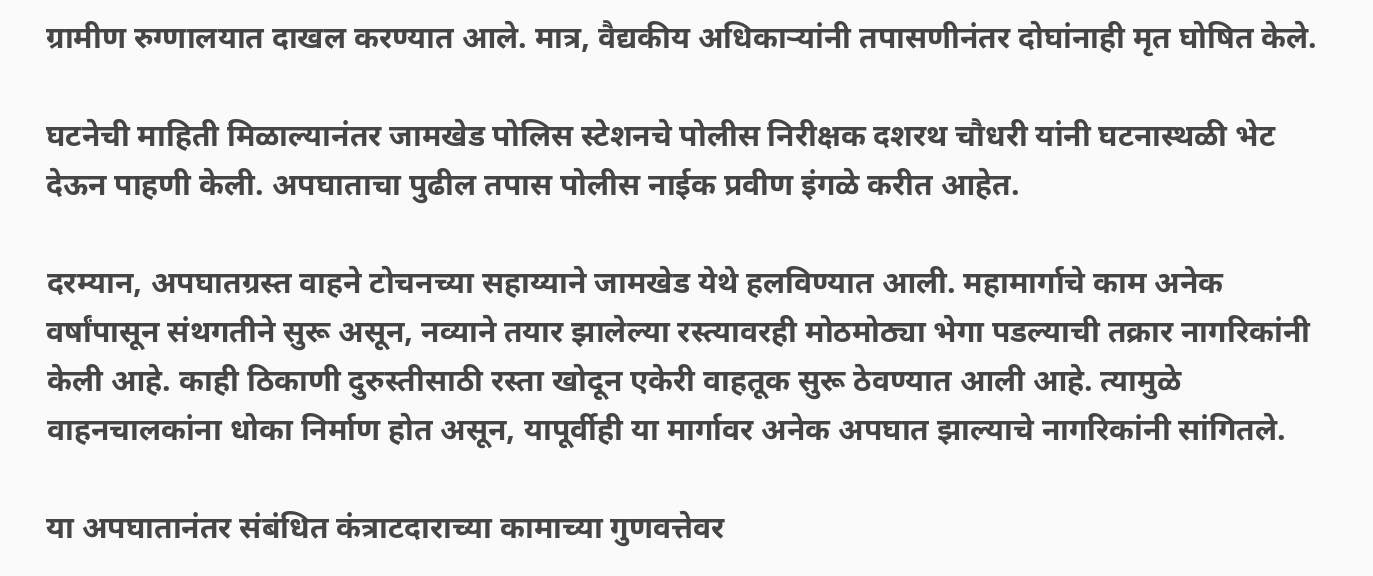ग्रामीण रुग्णालयात दाखल करण्यात आले. मात्र, वैद्यकीय अधिकाऱ्यांनी तपासणीनंतर दोघांनाही मृत घोषित केले.

घटनेची माहिती मिळाल्यानंतर जामखेड पोलिस स्टेशनचे पोलीस निरीक्षक दशरथ चौधरी यांनी घटनास्थळी भेट देऊन पाहणी केली. अपघाताचा पुढील तपास पोलीस नाईक प्रवीण इंगळे करीत आहेत.

दरम्यान, अपघातग्रस्त वाहने टोचनच्या सहाय्याने जामखेड येथे हलविण्यात आली. महामार्गाचे काम अनेक वर्षांपासून संथगतीने सुरू असून, नव्याने तयार झालेल्या रस्त्यावरही मोठमोठ्या भेगा पडल्याची तक्रार नागरिकांनी केली आहे. काही ठिकाणी दुरुस्तीसाठी रस्ता खोदून एकेरी वाहतूक सुरू ठेवण्यात आली आहे. त्यामुळे वाहनचालकांना धोका निर्माण होत असून, यापूर्वीही या मार्गावर अनेक अपघात झाल्याचे नागरिकांनी सांगितले.

या अपघातानंतर संबंधित कंत्राटदाराच्या कामाच्या गुणवत्तेवर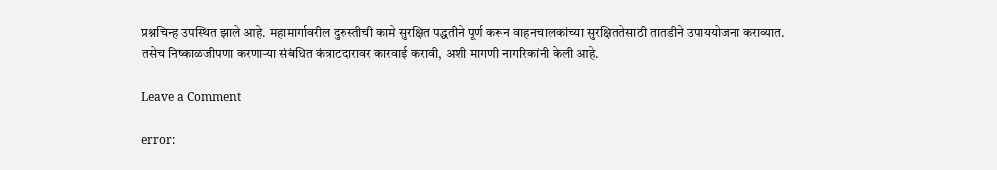प्रश्नचिन्ह उपस्थित झाले आहे. महामार्गावरील दुरुस्तीची कामे सुरक्षित पद्धतीने पूर्ण करून वाहनचालकांच्या सुरक्षिततेसाठी तातडीने उपाययोजना कराव्यात. तसेच निष्काळजीपणा करणाऱ्या संबंधित कंत्राटदारावर कारवाई करावी, अशी मागणी नागरिकांनी केली आहे.

Leave a Comment

error: